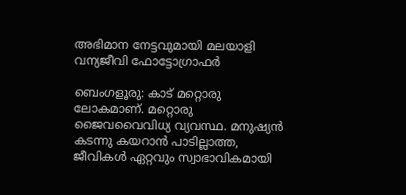അഭിമാന നേട്ടവുമായി മലയാളി വന്യജീവി ഫോട്ടോഗ്രാഫർ

ബെംഗളൂരു: കാട് മറ്റൊരു ലോകമാണ്. മറ്റൊരു ജൈവവൈവിധ്യ വ്യവസ്ഥ. മനുഷ്യന്‍ കടന്നു കയറാന്‍ പാടില്ലാത്ത, ജീവികള്‍ ഏറ്റവും സ്വാഭാവികമായി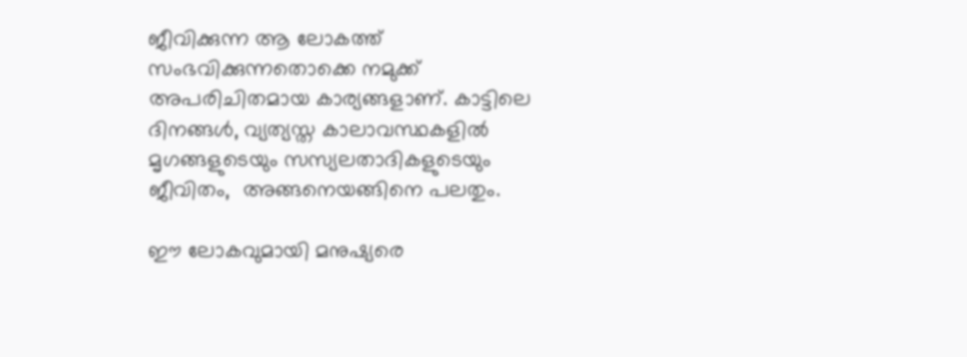ജീവിക്കുന്ന ആ ലോകത്ത് സംഭവിക്കുന്നതൊക്കെ നമുക്ക് അപരിചിതമായ കാര്യങ്ങളാണ്. കാട്ടിലെ ദിനങ്ങള്‍, വ്യത്യസ്ത കാലാവസ്ഥകളില്‍ മൃഗങ്ങളുടെയും സസ്യലതാദികളുടെയും ജീവിതം,  അങ്ങനെയങ്ങിനെ പലതും.

ഈ ലോകവുമായി മനുഷ്യരെ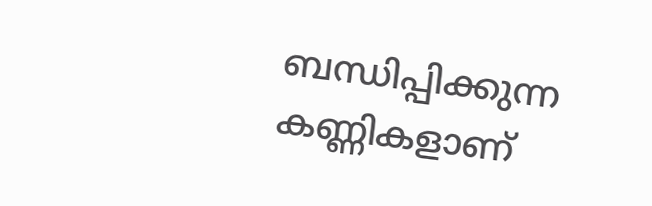ബന്ധിപ്പിക്കുന്ന കണ്ണികളാണ്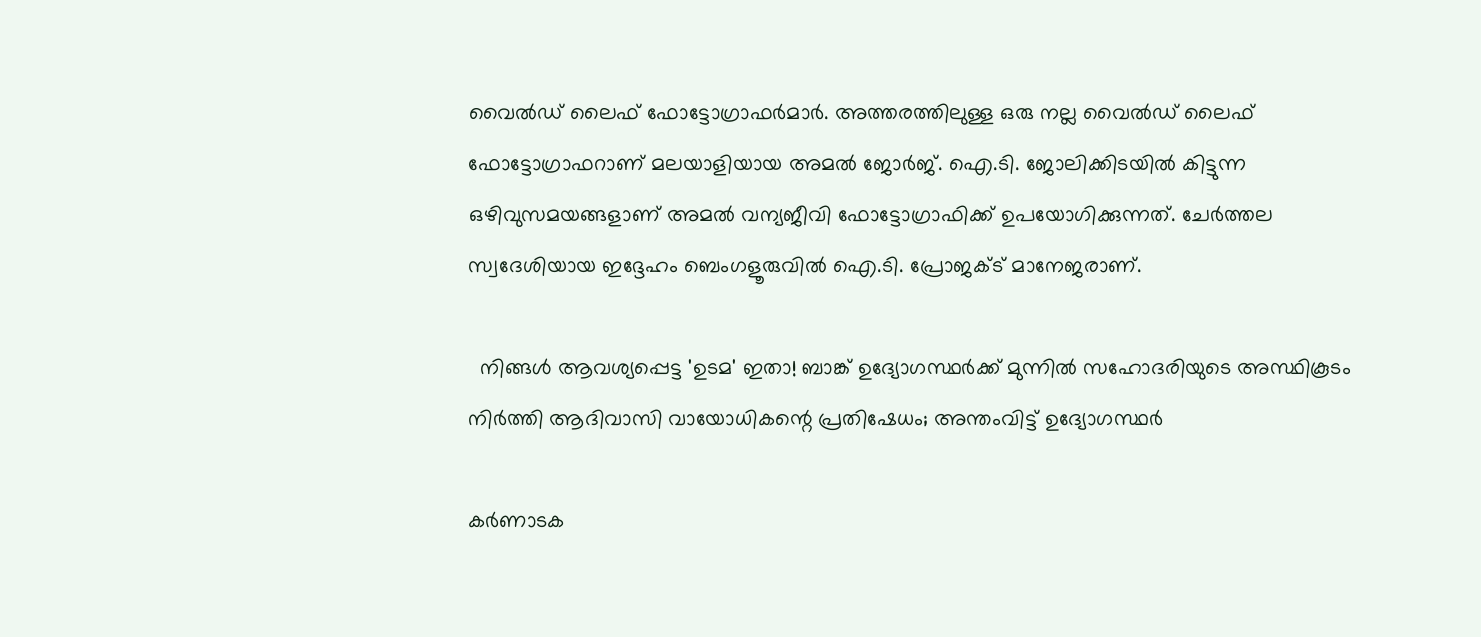വൈല്‍ഡ് ലൈഫ് ഫോട്ടോഗ്രാഫര്‍മാര്‍. അത്തരത്തിലുള്ള ഒരു നല്ല വൈല്‍ഡ് ലൈഫ് ഫോട്ടോഗ്രാഫറാണ് മലയാളിയായ അമൽ ജോർജ്. ഐ.ടി. ജോലിക്കിടയിൽ കിട്ടുന്ന ഒഴിവുസമയങ്ങളാണ് അമൽ വന്യജീവി ഫോട്ടോഗ്രാഫിക്ക് ഉപയോഗിക്കുന്നത്. ചേർത്തല സ്വദേശിയായ ഇദ്ദേഹം ബെംഗളൂരുവിൽ ഐ.ടി. പ്രോജക്ട് മാനേജരാണ്.

  നിങ്ങൾ ആവശ്യപ്പെട്ട 'ഉടമ' ഇതാ! ബാങ്ക് ഉദ്യോഗസ്ഥർക്ക് മുന്നിൽ സഹോദരിയുടെ അസ്ഥികൂടം നിർത്തി ആദിവാസി വായോധികന്റെ പ്രതിഷേധം; അന്തംവിട്ട് ഉദ്യോഗസ്ഥർ

കർണാടക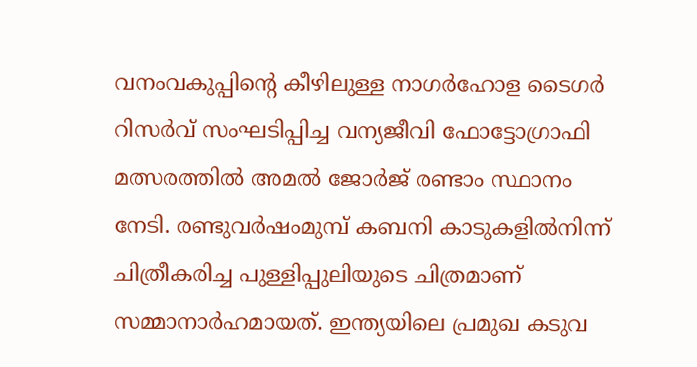വനംവകുപ്പിന്റെ കീഴിലുള്ള നാഗർഹോള ടൈഗർ റിസർവ് സംഘടിപ്പിച്ച വന്യജീവി ഫോട്ടോഗ്രാഫി മത്സരത്തിൽ അമൽ ജോർജ് രണ്ടാം സ്ഥാനം നേടി. രണ്ടുവർഷംമുമ്പ് കബനി കാടുകളിൽനിന്ന് ചിത്രീകരിച്ച പുള്ളിപ്പുലിയുടെ ചിത്രമാണ് സമ്മാനാർഹമായത്. ഇന്ത്യയിലെ പ്രമുഖ കടുവ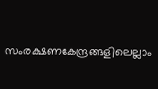സംരക്ഷണകേന്ദ്രങ്ങളിലെല്ലാം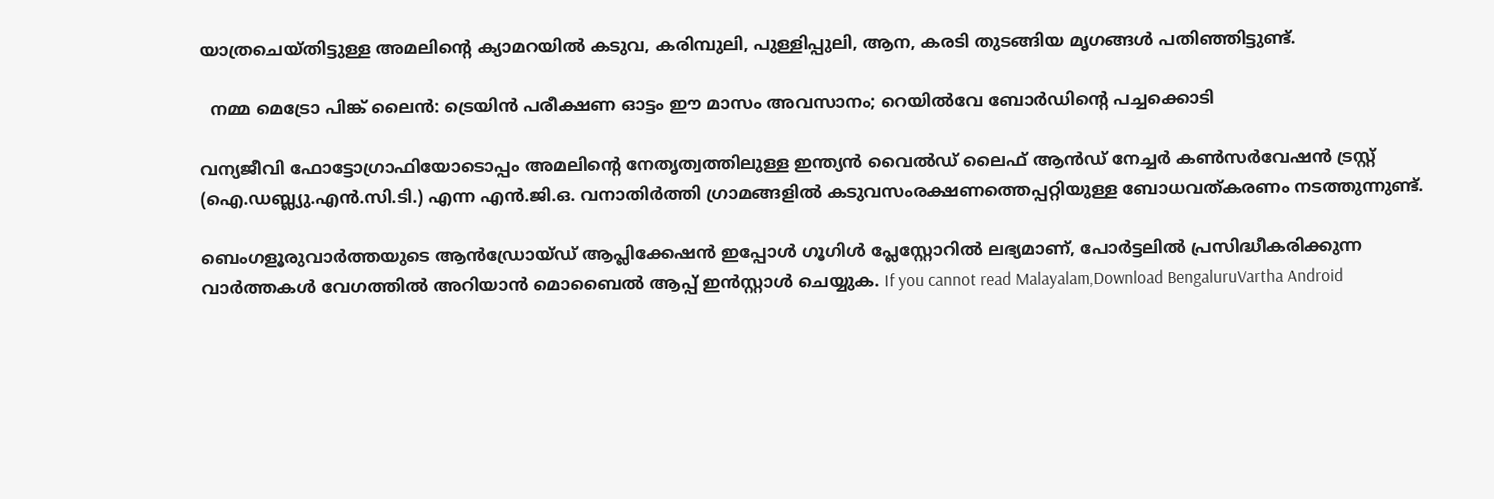യാത്രചെയ്തിട്ടുള്ള അമലിന്റെ ക്യാമറയിൽ കടുവ, കരിമ്പുലി, പുള്ളിപ്പുലി, ആന, കരടി തുടങ്ങിയ മൃഗങ്ങൾ പതിഞ്ഞിട്ടുണ്ട്.

  നമ്മ മെട്രോ പിങ്ക് ലൈൻ: ട്രെയിൻ പരീക്ഷണ ഓട്ടം ഈ മാസം അവസാനം; റെയിൽവേ ബോർഡിന്റെ പച്ചക്കൊടി

വന്യജീവി ഫോട്ടോഗ്രാഫിയോടൊപ്പം അമലിന്റെ നേതൃത്വത്തിലുള്ള ഇന്ത്യൻ വൈൽഡ് ലൈഫ് ആൻഡ്‌ നേച്ചർ കൺസർവേഷൻ ട്രസ്റ്റ് (ഐ.ഡബ്ല്യു.എൻ.സി.ടി.) എന്ന എൻ.ജി.ഒ. വനാതിർത്തി ഗ്രാമങ്ങളിൽ കടുവസംരക്ഷണത്തെപ്പറ്റിയുള്ള ബോധവത്കരണം നടത്തുന്നുണ്ട്.

ബെംഗളൂരുവാർത്തയുടെ ആൻഡ്രോയ്ഡ് ആപ്ലിക്കേഷൻ ഇപ്പോൾ ഗൂഗിൾ പ്ലേസ്റ്റോറിൽ ലഭ്യമാണ്, പോർട്ടലിൽ പ്രസിദ്ധീകരിക്കുന്ന വാർത്തകൾ വേഗത്തിൽ അറിയാൻ മൊബൈൽ ആപ്പ് ഇൻസ്റ്റാൾ ചെയ്യുക. If you cannot read Malayalam,Download BengaluruVartha Android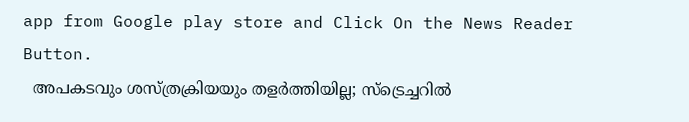app from Google play store and Click On the News Reader Button.
  അപകടവും ശസ്ത്രക്രിയയും തളർത്തിയില്ല; സ്‌ട്രെച്ചറിൽ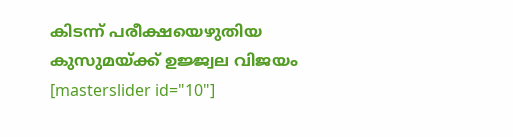കിടന്ന് പരീക്ഷയെഴുതിയ കുസുമയ്ക്ക് ഉജ്ജ്വല വിജയം
[masterslider id="10"]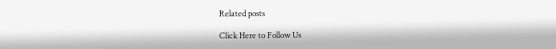Related posts

Click Here to Follow Us